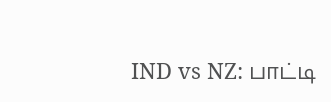IND vs NZ: பாட்டி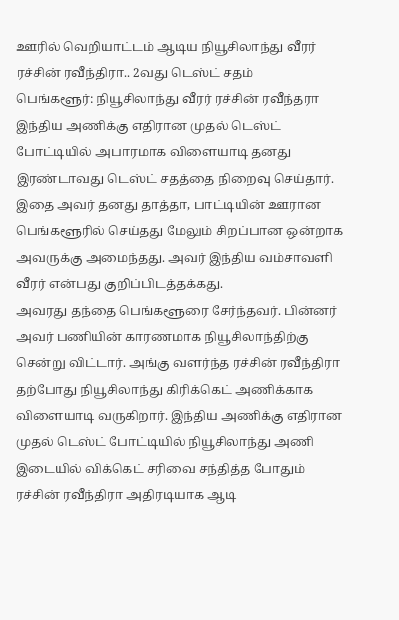ஊரில் வெறியாட்டம் ஆடிய நியூசிலாந்து வீரர் ரச்சின் ரவீந்திரா.. 2வது டெஸ்ட் சதம்
பெங்களூர்: நியூசிலாந்து வீரர் ரச்சின் ரவீந்தரா இந்திய அணிக்கு எதிரான முதல் டெஸ்ட் போட்டியில் அபாரமாக விளையாடி தனது இரண்டாவது டெஸ்ட் சதத்தை நிறைவு செய்தார். இதை அவர் தனது தாத்தா, பாட்டியின் ஊரான பெங்களூரில் செய்தது மேலும் சிறப்பான ஒன்றாக அவருக்கு அமைந்தது. அவர் இந்திய வம்சாவளி வீரர் என்பது குறிப்பிடத்தக்கது.
அவரது தந்தை பெங்களூரை சேர்ந்தவர். பின்னர் அவர் பணியின் காரணமாக நியூசிலாந்திற்கு சென்று விட்டார். அங்கு வளர்ந்த ரச்சின் ரவீந்திரா தற்போது நியூசிலாந்து கிரிக்கெட் அணிக்காக விளையாடி வருகிறார். இந்திய அணிக்கு எதிரான முதல் டெஸ்ட் போட்டியில் நியூசிலாந்து அணி இடையில் விக்கெட் சரிவை சந்தித்த போதும் ரச்சின் ரவீந்திரா அதிரடியாக ஆடி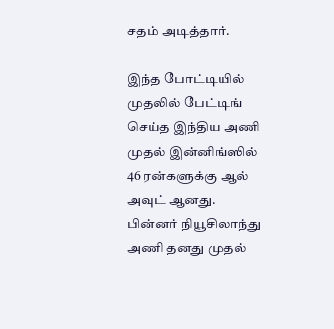சதம் அடித்தார்.

இந்த போட்டியில் முதலில் பேட்டிங் செய்த இந்திய அணி முதல் இன்னிங்ஸில் 46 ரன்களுக்கு ஆல் அவுட் ஆனது. பின்னர் நியூசிலாந்து அணி தனது முதல்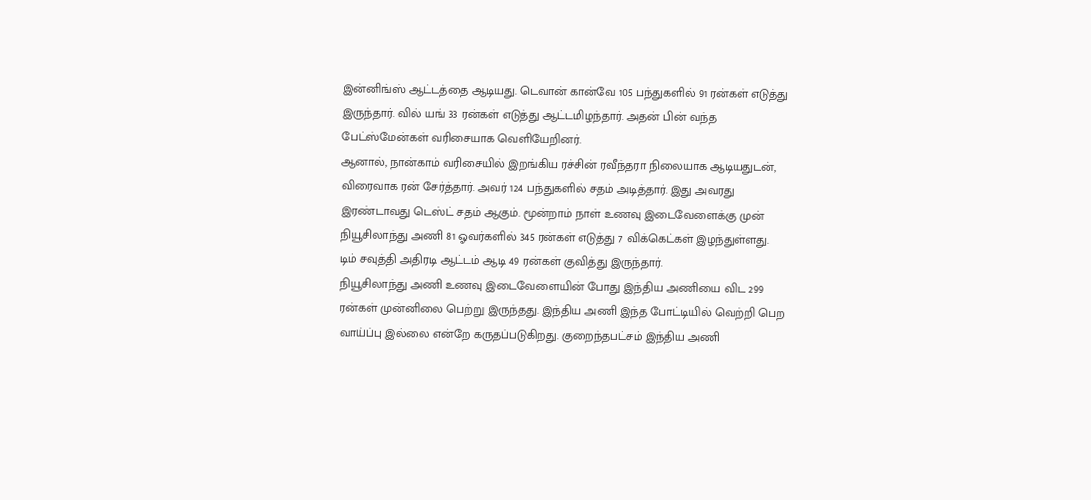இன்னிங்ஸ் ஆட்டத்தை ஆடியது. டெவான் கான்வே 105 பந்துகளில் 91 ரன்கள் எடுத்து இருந்தார். வில் யங் 33 ரன்கள் எடுத்து ஆட்டமிழந்தார். அதன் பின் வந்த பேட்ஸ்மேன்கள் வரிசையாக வெளியேறினர்.
ஆனால், நான்காம் வரிசையில் இறங்கிய ரச்சின் ரவீந்தரா நிலையாக ஆடியதுடன், விரைவாக ரன் சேர்த்தார். அவர் 124 பந்துகளில் சதம் அடித்தார். இது அவரது இரண்டாவது டெஸ்ட் சதம் ஆகும். மூன்றாம் நாள் உணவு இடைவேளைக்கு முன் நியூசிலாந்து அணி 81 ஓவர்களில் 345 ரன்கள் எடுத்து 7 விக்கெட்கள் இழந்துள்ளது. டிம் சவுத்தி அதிரடி ஆட்டம் ஆடி 49 ரன்கள் குவித்து இருந்தார்.
நியூசிலாந்து அணி உணவு இடைவேளையின் போது இந்திய அணியை விட 299 ரன்கள் முன்னிலை பெற்று இருந்தது. இந்திய அணி இந்த போட்டியில் வெற்றி பெற வாய்ப்பு இல்லை என்றே கருதப்படுகிறது. குறைந்தபட்சம் இந்திய அணி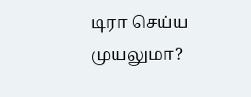டிரா செய்ய முயலுமா?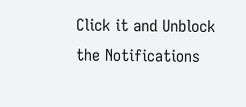Click it and Unblock the Notifications